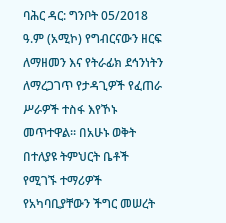ባሕር ዳር: ግንቦት 05/2018 ዓ.ም (አሚኮ) የግብርናውን ዘርፍ ለማዘመን እና የትራፊክ ደኅንነትን ለማረጋገጥ የታዳጊዎች የፈጠራ ሥራዎች ተስፋ እየኾኑ መጥተዋል። በአሁኑ ወቅት በተለያዩ ትምህርት ቤቶች የሚገኙ ተማሪዎች የአካባቢያቸውን ችግር መሠረት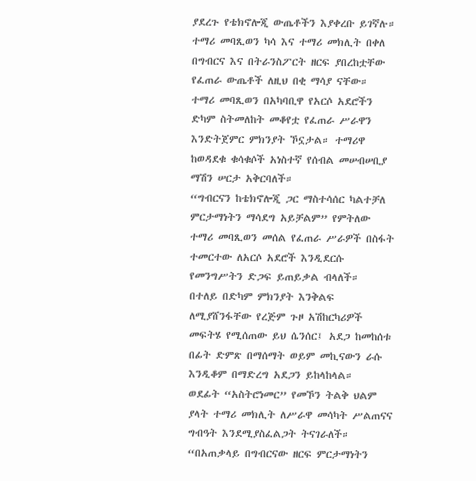ያደረጉ የቴክኖሎጂ ውጤቶችን እያቀረቡ ይገኛሉ።
ተማሪ መባጺወን ካሳ እና ተማሪ መክሊት በቀለ በግብርና እና በትራንስፖርት ዘርፍ ያበረከቷቸው የፈጠራ ውጤቶች ለዚህ በቂ ማሳያ ናቸው።
ተማሪ መባጺወን በአካባቢዋ የአርሶ አደሮችን ድካም ስትመለከት መቆየቷ የፈጠራ ሥራዋን እንድትጀምር ምክንያት ኾኗታል። ተማሪዋ ከወዳደቁ ቁሳቁሶች አነስተኛ የሰብል መሠብሠቢያ ማሽን ሠርታ አቅርባለች።
“ግብርናን ከቴክኖሎጂ ጋር ማስተሳሰር ካልተቻለ ምርታማነትን ማሳደግ አይቻልም” የምትለው ተማሪ መባጺወን መሰል የፈጠራ ሥራዎች በስፋት ተመርተው ለአርሶ አደሮች እንዲደርሱ የመንግሥትን ድጋፍ ይጠይቃል ብላለች።
በተለይ በድካም ምክንያት እንቅልፍ ለሚያሸንፋቸው የረጅም ጉዞ አሽከርካሪዎች መፍትሄ የሚሰጠው ይህ ሴንሰር፤ አደጋ ከመከሰቱ በፊት ድምጽ በማሰማት ወይም መኪናውን ራሱ እንዲቆም በማድረግ አደጋን ይከላከላል።
ወደፊት “አስትሮነመር” የመኾን ትልቅ ህልም ያላት ተማሪ መክሊት ለሥራዋ መሳካት ሥልጠናና ግብዓት እንደሚያስፈልጋት ትናገራለች።
“በአጠቃላይ በግብርናው ዘርፍ ምርታማነትን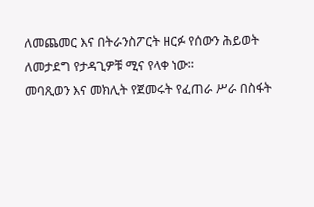ለመጨመር እና በትራንስፖርት ዘርፉ የሰውን ሕይወት ለመታደግ የታዳጊዎቹ ሚና የላቀ ነው።
መባጺወን እና መክሊት የጀመሩት የፈጠራ ሥራ በስፋት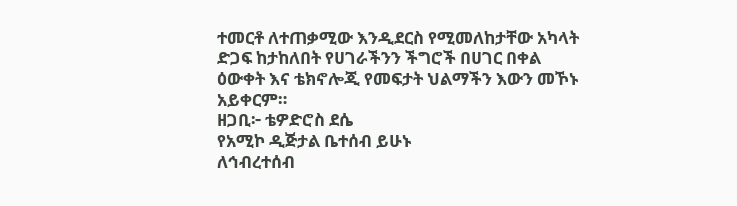ተመርቶ ለተጠቃሚው እንዲደርስ የሚመለከታቸው አካላት ድጋፍ ከታከለበት የሀገራችንን ችግሮች በሀገር በቀል ዕውቀት እና ቴክኖሎጂ የመፍታት ህልማችን እውን መኾኑ አይቀርም።
ዘጋቢ፦ ቴዎድሮስ ደሴ
የአሚኮ ዲጅታል ቤተሰብ ይሁኑ
ለኅብረተሰብ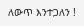ለውጥ እንተጋለን !